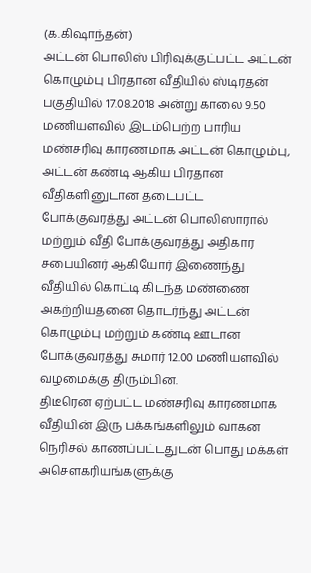(க.கிஷாந்தன்)
அட்டன் பொலிஸ் பிரிவுக்குட்பட்ட அட்டன் கொழும்பு பிரதான வீதியில் ஸ்டிரதன் பகுதியில் 17.08.2018 அன்று காலை 9.50 மணியளவில் இடம்பெற்ற பாரிய மண்சரிவு காரணமாக அட்டன் கொழும்பு, அட்டன் கண்டி ஆகிய பிரதான வீதிகளினுடான தடைபட்ட போக்குவரத்து அட்டன் பொலிஸாரால் மற்றும் வீதி போக்குவரத்து அதிகார சபையினர் ஆகியோர் இணைந்து வீதியில் கொட்டி கிடந்த மண்ணை அகற்றியதனை தொடர்ந்து அட்டன் கொழும்பு மற்றும் கண்டி ஊடான போக்குவரத்து சுமார் 12.00 மணியளவில் வழமைக்கு திரும்பின.
திடீரென ஏற்பட்ட மண்சரிவு காரணமாக வீதியின் இரு பக்கங்களிலும் வாகன நெரிசல் காணப்பட்டதுடன் பொது மக்கள் அசௌகரியங்களுக்கு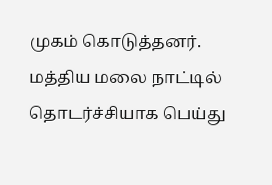முகம் கொடுத்தனர்.
மத்திய மலை நாட்டில் தொடர்ச்சியாக பெய்து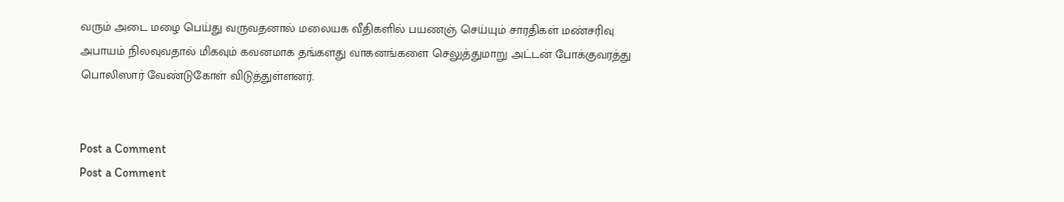வரும் அடை மழை பெய்து வருவதனால் மலையக வீதிகளில் பயணஞ் செய்யும் சாரதிகள் மண்சரிவு அபாயம் நிலவுவதால் மிகவும் கவனமாக தங்களது வாகனங்களை செலுத்துமாறு அட்டன் போக்குவரத்து பொலிஸார் வேண்டுகோள் விடுத்துள்ளனர்.


Post a Comment
Post a Comment